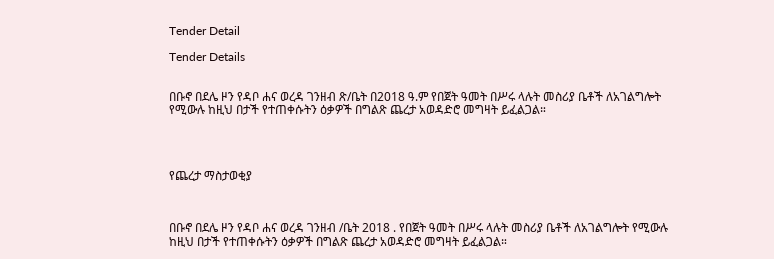Tender Detail

Tender Details


በቡኖ በደሌ ዞን የዳቦ ሐና ወረዳ ገንዘብ ጽ/ቤት በ2018 ዓ.ም የበጀት ዓመት በሥሩ ላሉት መስሪያ ቤቶች ለአገልግሎት የሚውሉ ከዚህ በታች የተጠቀሱትን ዕቃዎች በግልጽ ጨረታ አወዳድሮ መግዛት ይፈልጋል።




የጨረታ ማስታወቂያ



በቡኖ በደሌ ዞን የዳቦ ሐና ወረዳ ገንዘብ /ቤት 2018 . የበጀት ዓመት በሥሩ ላሉት መስሪያ ቤቶች ለአገልግሎት የሚውሉ ከዚህ በታች የተጠቀሱትን ዕቃዎች በግልጽ ጨረታ አወዳድሮ መግዛት ይፈልጋል።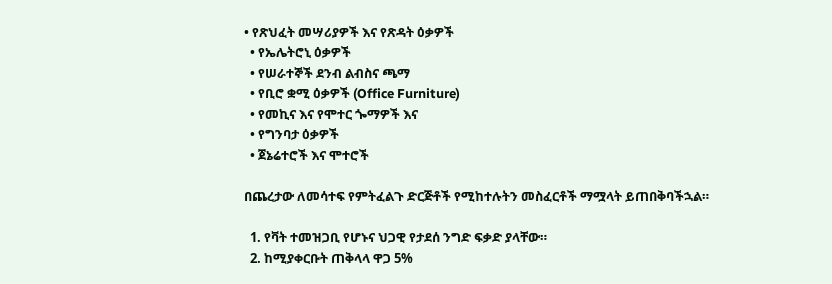• የጽህፈት መሣሪያዎች እና የጽዳት ዕቃዎች
  • የኤሌትሮኒ ዕቃዎች
  • የሠራተኞች ደንብ ልብስና ጫማ
  • የቢሮ ቋሚ ዕቃዎች (Office Furniture)
  • የመኪና እና የሞተር ጐማዎች እና
  • የግንባታ ዕቃዎች
  • ጀኔሬተሮች እና ሞተሮች

በጨረታው ለመሳተፍ የምትፈልጉ ድርጅቶች የሚከተሉትን መስፈርቶች ማሟላት ይጠበቅባችኋል።

  1. የቫት ተመዝጋቢ የሆኑና ህጋዊ የታደሰ ንግድ ፍቃድ ያላቸው።
  2. ከሚያቀርቡት ጠቅላላ ዋጋ 5%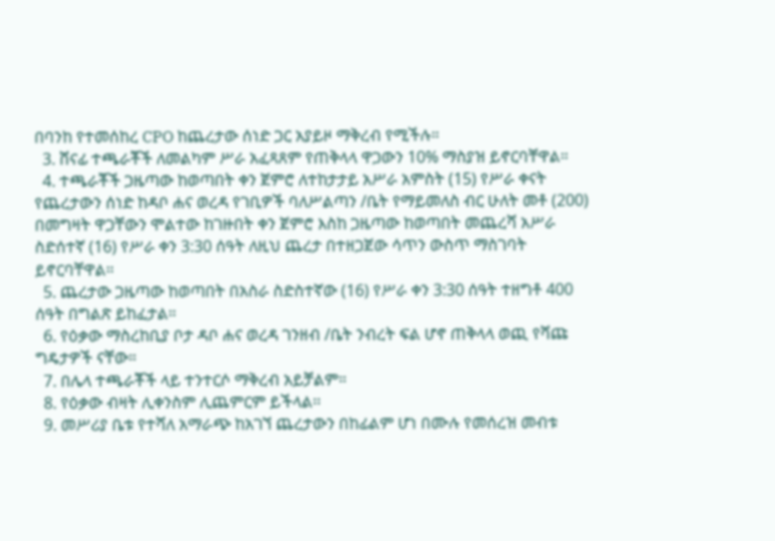በባንከ የተመሰከረ CPO ከጨረታው ሰነድ ጋር አያይዞ ማቅረብ የሚችሉ።
  3. ሸናፊ ተጫራቾች ለመልካም ሥራ አፈጻጸም የጠቅላላ ዋጋውን 10% ማስያዝ ይኖርባቸዋል።
  4. ተጫራቾች ጋዜጣው ከወጣበት ቀን ጀምሮ ለተከታታይ አሥራ አምስት (15) የሥራ ቀናት የጨረታውን ሰነድ ከዳቦ ሐና ወረዳ የገቢዎች ባለሥልጣን /ቤት የማይመለስ ብር ሁለት መቶ (200) በመግዛት ዋጋቸውን ሞልተው ከገዙበት ቀን ጀምሮ እስከ ጋዜጣው ከወጣበት መጨረሻ አሥራ ስድሰተኛ (16) የሥራ ቀን 3:30 ሰዓት ለዚህ ጨረታ በተዘጋጀው ሳጥን ውስጥ ማስገባት ይኖርባቸዋል።
  5. ጨረታው ጋዜጣው ከወጣበት በአስራ ስድስተኛው (16) የሥራ ቀን 3:30 ሰዓት ተዘግቶ 400 ሰዓት በግልጽ ይከፈታል።
  6. የዕቃው ማስረከቢያ ቦታ ዳቦ ሐና ወረዳ ገንዘብ /ቤት ንብረት ፍል ሆኖ ጠቅላላ ወጪ የሻጩ ግዴታዎች ናቸው።
  7. በሌላ ተጫራቾች ላይ ተንተርሶ ማቅረብ አይቻልም።
  8. የዕቃው ብዛት ሊቀንስም ሊጨምርም ይችላል፡፡
  9. መሥሪያ ቤቱ የተሻለ አማራጭ ከአገኘ ጨረታውን በከፊልም ሆነ በሙሉ የመሰረዝ መብቱ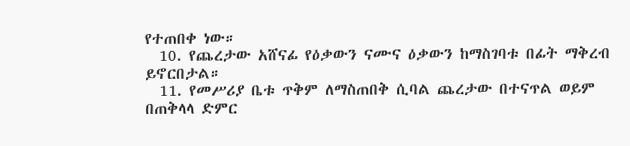የተጠበቀ ነው።
  10. የጨረታው አሸናፊ የዕቃውን ናሙና ዕቃውን ከማስገባቱ በፊት ማቅረብ ይኖርበታል።
  11. የመሥሪያ ቤቱ ጥቅም ለማስጠበቅ ሲባል ጨረታው በተናጥል ወይም በጠቅላላ ድምር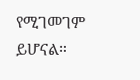የሚገመገም ይሆናል።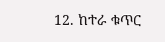12. ከተራ ቁጥር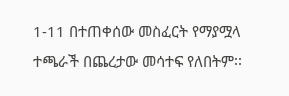1-11 በተጠቀሰው መስፈርት የማያሟላ ተጫራች በጨረታው መሳተፍ የለበትም፡፡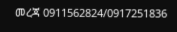መረጃ 0911562824/0917251836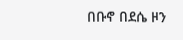በቡኖ በደሴ ዞን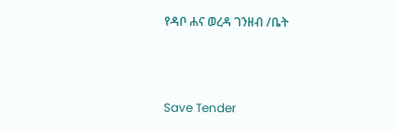የዳቦ ሐና ወረዳ ገንዘብ /ቤት



Save Tender